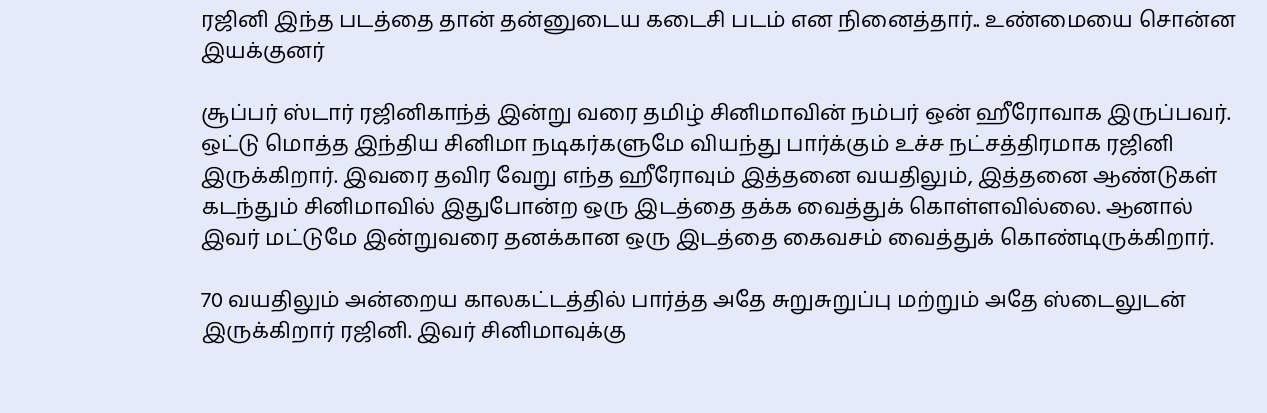ரஜினி இந்த படத்தை தான் தன்னுடைய கடைசி படம் என நினைத்தார்.. உண்மையை சொன்ன இயக்குனர்

சூப்பர் ஸ்டார் ரஜினிகாந்த் இன்று வரை தமிழ் சினிமாவின் நம்பர் ஒன் ஹீரோவாக இருப்பவர். ஒட்டு மொத்த இந்திய சினிமா நடிகர்களுமே வியந்து பார்க்கும் உச்ச நட்சத்திரமாக ரஜினி இருக்கிறார். இவரை தவிர வேறு எந்த ஹீரோவும் இத்தனை வயதிலும், இத்தனை ஆண்டுகள் கடந்தும் சினிமாவில் இதுபோன்ற ஒரு இடத்தை தக்க வைத்துக் கொள்ளவில்லை. ஆனால் இவர் மட்டுமே இன்றுவரை தனக்கான ஒரு இடத்தை கைவசம் வைத்துக் கொண்டிருக்கிறார்.

70 வயதிலும் அன்றைய காலகட்டத்தில் பார்த்த அதே சுறுசுறுப்பு மற்றும் அதே ஸ்டைலுடன் இருக்கிறார் ரஜினி. இவர் சினிமாவுக்கு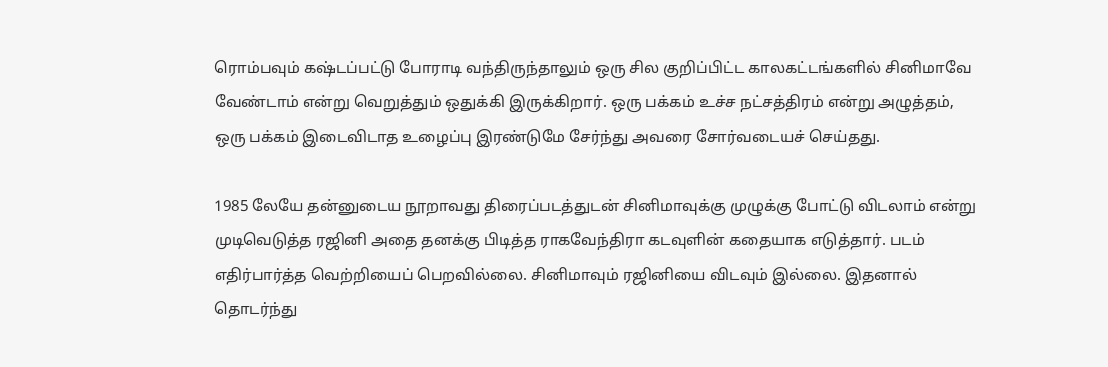ரொம்பவும் கஷ்டப்பட்டு போராடி வந்திருந்தாலும் ஒரு சில குறிப்பிட்ட காலகட்டங்களில் சினிமாவே வேண்டாம் என்று வெறுத்தும் ஒதுக்கி இருக்கிறார். ஒரு பக்கம் உச்ச நட்சத்திரம் என்று அழுத்தம், ஒரு பக்கம் இடைவிடாத உழைப்பு இரண்டுமே சேர்ந்து அவரை சோர்வடையச் செய்தது.

1985 லேயே தன்னுடைய நூறாவது திரைப்படத்துடன் சினிமாவுக்கு முழுக்கு போட்டு விடலாம் என்று முடிவெடுத்த ரஜினி அதை தனக்கு பிடித்த ராகவேந்திரா கடவுளின் கதையாக எடுத்தார். படம் எதிர்பார்த்த வெற்றியைப் பெறவில்லை. சினிமாவும் ரஜினியை விடவும் இல்லை. இதனால் தொடர்ந்து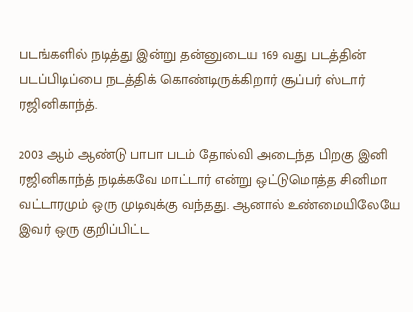படங்களில் நடித்து இன்று தன்னுடைய 169 வது படத்தின் படப்பிடிப்பை நடத்திக் கொண்டிருக்கிறார் சூப்பர் ஸ்டார் ரஜினிகாந்த்.

2003 ஆம் ஆண்டு பாபா படம் தோல்வி அடைந்த பிறகு இனி ரஜினிகாந்த் நடிக்கவே மாட்டார் என்று ஒட்டுமொத்த சினிமா வட்டாரமும் ஒரு முடிவுக்கு வந்தது. ஆனால் உண்மையிலேயே இவர் ஒரு குறிப்பிட்ட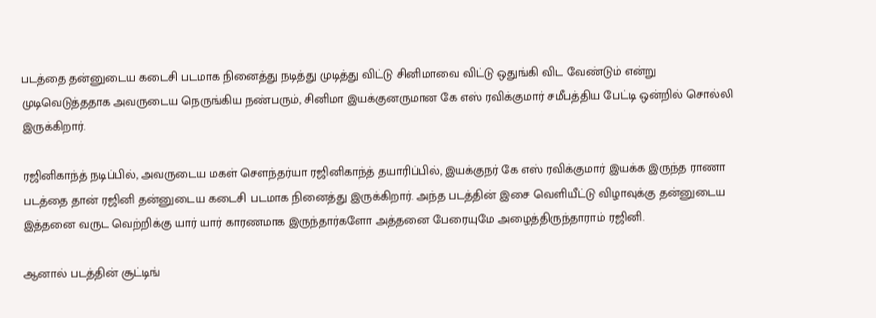படத்தை தன்னுடைய கடைசி படமாக நினைத்து நடித்து முடித்து விட்டு சினிமாவை விட்டு ஒதுங்கி விட வேண்டும் என்று முடிவெடுத்ததாக அவருடைய நெருங்கிய நண்பரும், சினிமா இயக்குனருமான கே எஸ் ரவிக்குமார் சமீபத்திய பேட்டி ஒன்றில் சொல்லி இருக்கிறார்.

ரஜினிகாந்த் நடிப்பில், அவருடைய மகள் சௌந்தர்யா ரஜினிகாந்த் தயாரிப்பில், இயக்குநர் கே எஸ் ரவிக்குமார் இயக்க இருந்த ராணா படத்தை தான் ரஜினி தன்னுடைய கடைசி படமாக நினைத்து இருக்கிறார். அந்த படத்தின் இசை வெளியீட்டு விழாவுக்கு தன்னுடைய இத்தனை வருட வெற்றிக்கு யார் யார் காரணமாக இருந்தார்களோ அத்தனை பேரையுமே அழைத்திருந்தாராம் ரஜினி.

ஆனால் படத்தின் சூட்டிங்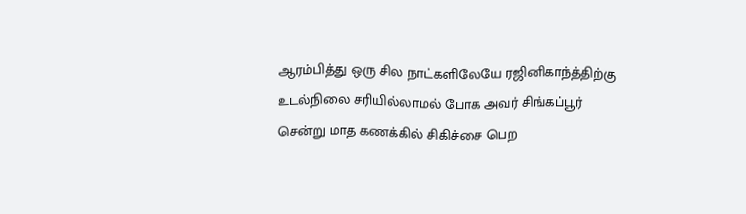ஆரம்பித்து ஒரு சில நாட்களிலேயே ரஜினிகாந்த்திற்கு உடல்நிலை சரியில்லாமல் போக அவர் சிங்கப்பூர் சென்று மாத கணக்கில் சிகிச்சை பெற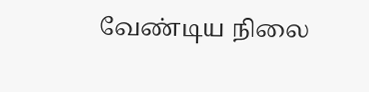வேண்டிய நிலை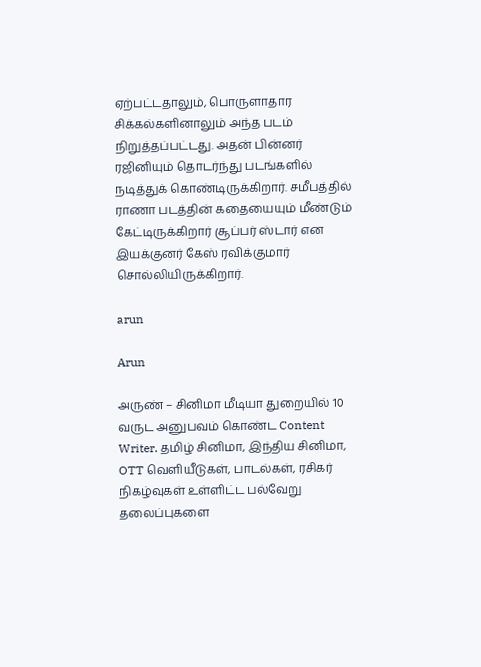ஏற்பட்டதாலும், பொருளாதார சிக்கல்களினாலும் அந்த படம் நிறுத்தப்பட்டது. அதன் பின்னர் ரஜினியும் தொடர்ந்து படங்களில் நடித்துக் கொண்டிருக்கிறார். சமீபத்தில் ராணா படத்தின் கதையையும் மீண்டும் கேட்டிருக்கிறார் சூப்பர் ஸ்டார் என இயக்குனர் கேஸ் ரவிக்குமார் சொல்லியிருக்கிறார்.

arun

Arun

அருண் – சினிமா மீடியா துறையில் 10 வருட அனுபவம் கொண்ட Content Writer. தமிழ் சினிமா, இந்திய சினிமா, OTT வெளியீடுகள், பாடல்கள், ரசிகர் நிகழ்வுகள் உள்ளிட்ட பல்வேறு தலைப்புகளை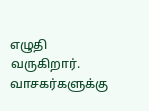எழுதி வருகிறார். வாசகர்களுக்கு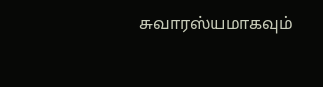சுவாரஸ்யமாகவும்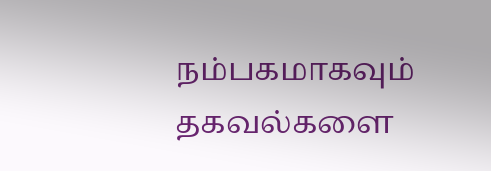நம்பகமாகவும் தகவல்களை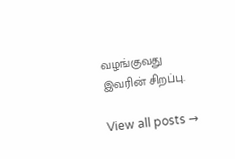வழங்குவது இவரின் சிறப்பு.

View all posts →